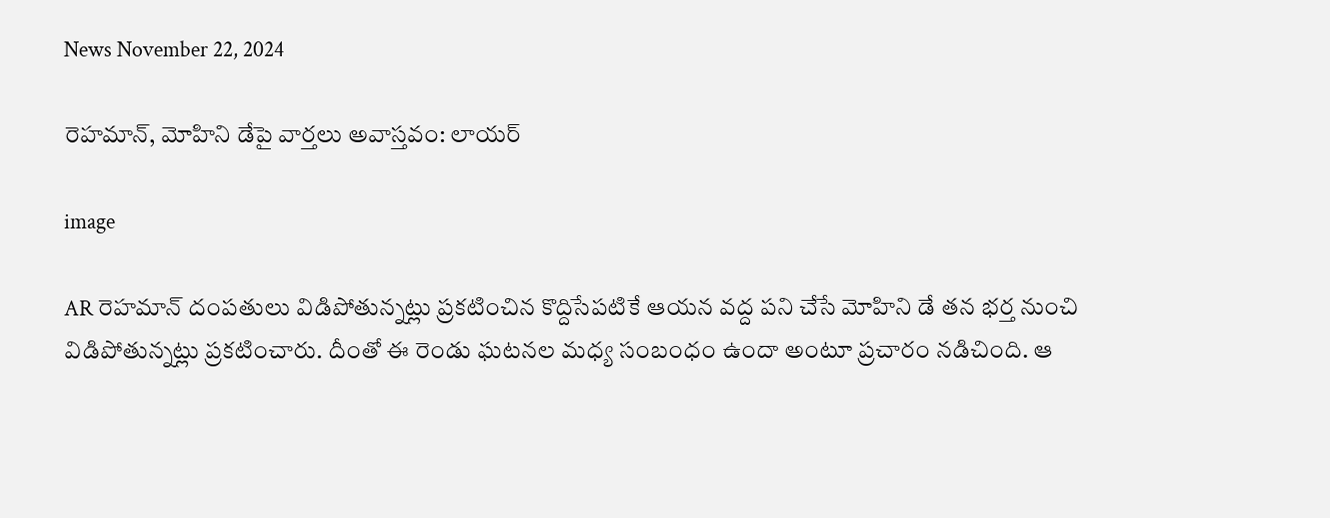News November 22, 2024

రెహమాన్‌, మోహిని డేపై వార్తలు అవాస్తవం: లాయర్

image

AR రెహమాన్ దంపతులు విడిపోతున్నట్లు ప్రకటించిన కొద్దిసేపటికే ఆయన వద్ద పని చేసే మోహిని డే తన భర్త నుంచి విడిపోతున్నట్లు ప్రకటించారు. దీంతో ఈ రెండు ఘటనల మధ్య సంబంధం ఉందా అంటూ ప్రచారం నడిచింది. ఆ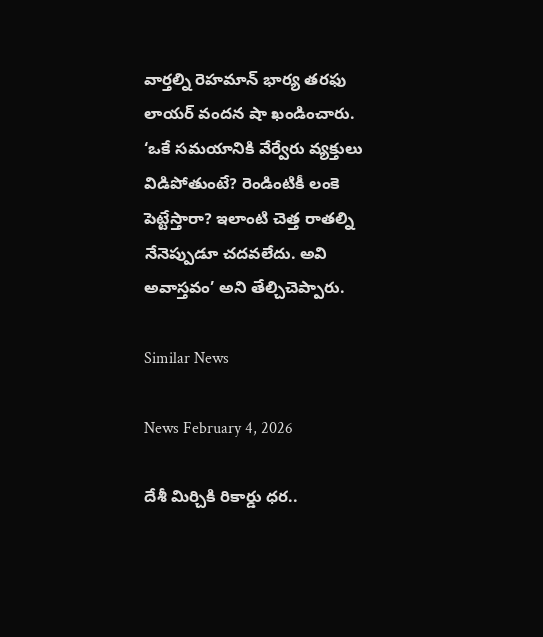వార్తల్ని రెహమాన్ భార్య తరఫు లాయర్‌ వందన షా ఖండించారు. ‘ఒకే సమయానికి వేర్వేరు వ్యక్తులు విడిపోతుంటే? రెండింటికీ లంకె పెట్టేస్తారా? ఇలాంటి చెత్త రాతల్ని నేనెప్పుడూ చదవలేదు. అవి అవాస్తవం’ అని తేల్చిచెప్పారు.

Similar News

News February 4, 2026

దేశీ మిర్చికి రికార్డు ధర..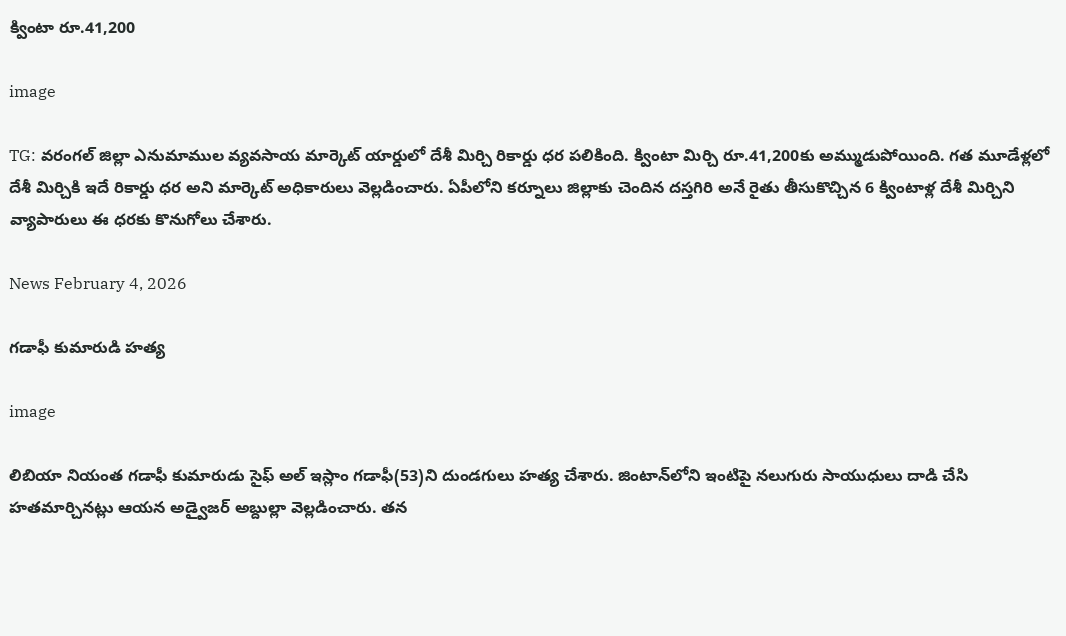క్వింటా రూ.41,200

image

TG: వరంగల్ జిల్లా ఎనుమాముల వ్యవసాయ మార్కెట్ యార్డులో దేశీ మిర్చి రికార్డు ధర పలికింది. క్వింటా మిర్చి రూ.41,200కు అమ్ముడుపోయింది. గత మూడేళ్లలో దేశీ మిర్చికి ఇదే రికార్డు ధర అని మార్కెట్ అధికారులు వెల్లడించారు. ఏపీలోని కర్నూలు జిల్లాకు చెందిన దస్తగిరి అనే రైతు తీసుకొచ్చిన 6 క్వింటాళ్ల దేశీ మిర్చిని వ్యాపారులు ఈ ధరకు కొనుగోలు చేశారు.

News February 4, 2026

గడాఫీ కుమారుడి హత్య

image

లిబియా నియంత గడాఫీ కుమారుడు సైఫ్ అల్ ఇస్లాం గడాఫీ(53)ని దుండగులు హత్య చేశారు. జింటాన్‌లోని ఇంటిపై నలుగురు సాయుధులు దాడి చేసి హతమార్చినట్లు ఆయన అడ్వైజర్ అబ్దుల్లా వెల్లడించారు. తన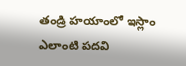తండ్రి హయాంలో ఇస్లాం ఎలాంటి పదవి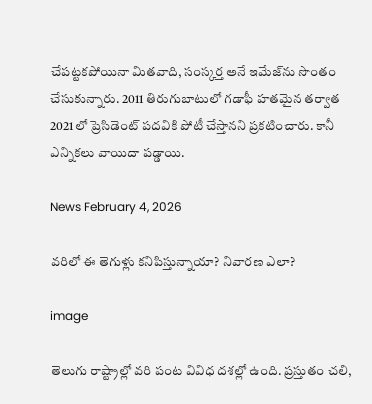చేపట్టకపోయినా మితవాది, సంస్కర్త అనే ఇమేజ్‌ను సొంతం చేసుకున్నారు. 2011 తిరుగుబాటులో గడాఫీ హతమైన తర్వాత 2021లో ప్రెసిడెంట్ పదవికి పోటీ చేస్తానని ప్రకటించారు. కానీ ఎన్నికలు వాయిదా పడ్డాయి.

News February 4, 2026

వరిలో ఈ తెగుళ్లు కనిపిస్తున్నాయా? నివారణ ఎలా?

image

తెలుగు రాష్ట్రాల్లో వరి పంట వివిధ దశల్లో ఉంది. ప్రస్తుతం చలి,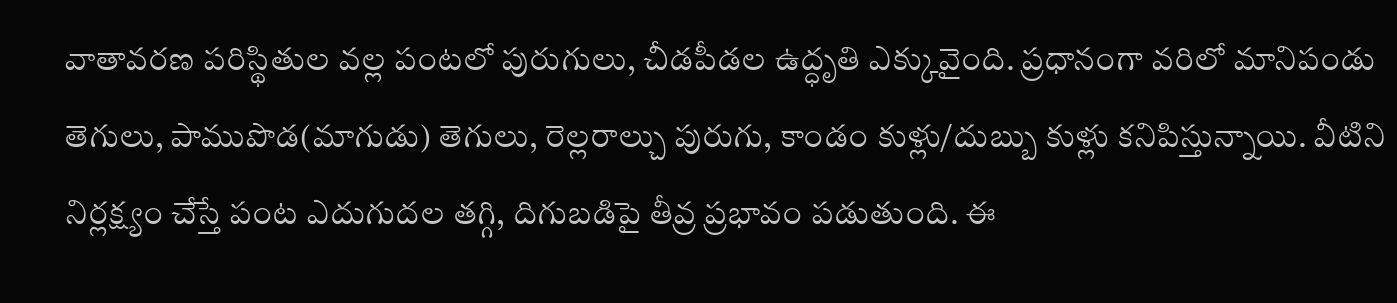వాతావరణ పరిస్థితుల వల్ల పంటలో పురుగులు, చీడపీడల ఉద్ధృతి ఎక్కువైంది. ప్రధానంగా వరిలో మానిపండు తెగులు, పాముపొడ(మాగుడు) తెగులు, రెల్లరాల్చు పురుగు, కాండం కుళ్లు/దుబ్బు కుళ్లు కనిపిస్తున్నాయి. వీటిని నిర్లక్ష్యం చేస్తే పంట ఎదుగుదల తగ్గి, దిగుబడిపై తీవ్ర ప్రభావం పడుతుంది. ఈ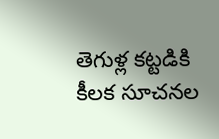తెగుళ్ల కట్టడికి కీలక సూచనల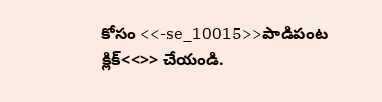కోసం <<-se_10015>>పాడిపంట క్లిక్<<>> చేయండి.